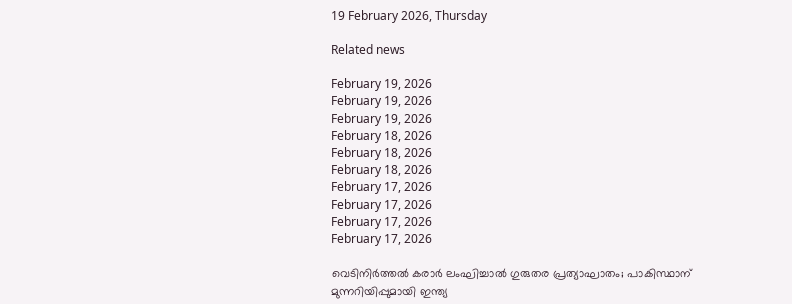19 February 2026, Thursday

Related news

February 19, 2026
February 19, 2026
February 19, 2026
February 18, 2026
February 18, 2026
February 18, 2026
February 17, 2026
February 17, 2026
February 17, 2026
February 17, 2026

വെടിനിര്‍ത്തല്‍ കരാര്‍ ലംഘിച്ചാല്‍ ഗുരുതര പ്രത്യാഘാതം; പാകിസ്ഥാന് മുന്നറിയിപ്പുമായി ഇന്ത്യ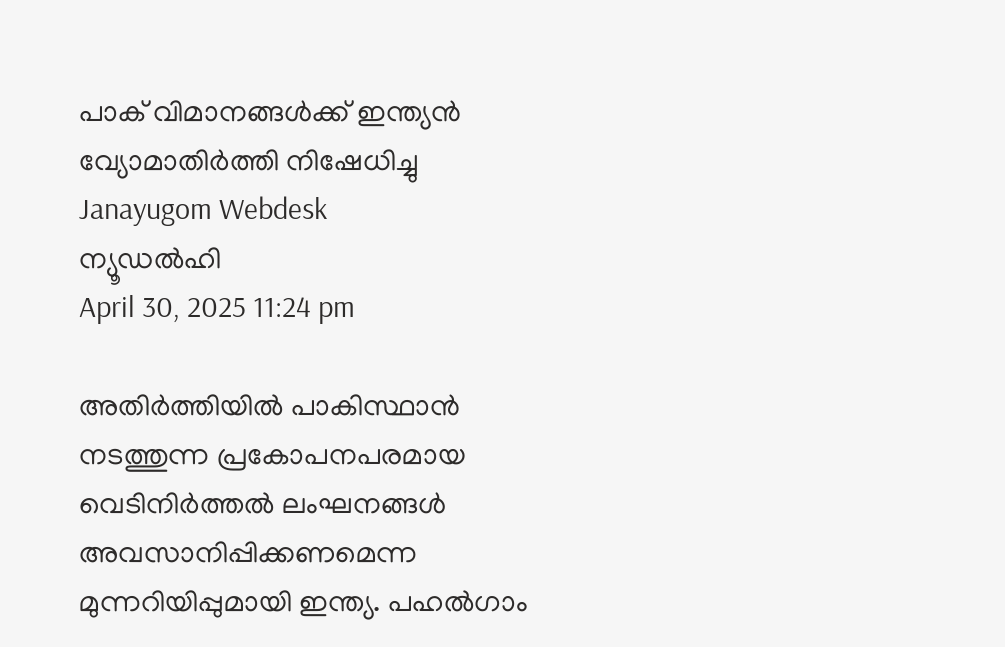പാക് വിമാനങ്ങള്‍ക്ക് ഇന്ത്യന്‍ വ്യോമാതിര്‍ത്തി നിഷേധിച്ചു
Janayugom Webdesk
ന്യൂഡല്‍ഹി
April 30, 2025 11:24 pm

അതിര്‍ത്തിയില്‍ പാകിസ്ഥാന്‍ നടത്തുന്ന പ്രകോപനപരമായ വെടിനിര്‍ത്തല്‍ ലംഘനങ്ങള്‍ അവസാനിപ്പിക്കണമെന്ന മുന്നറിയിപ്പുമായി ഇന്ത്യ. പഹൽഗാം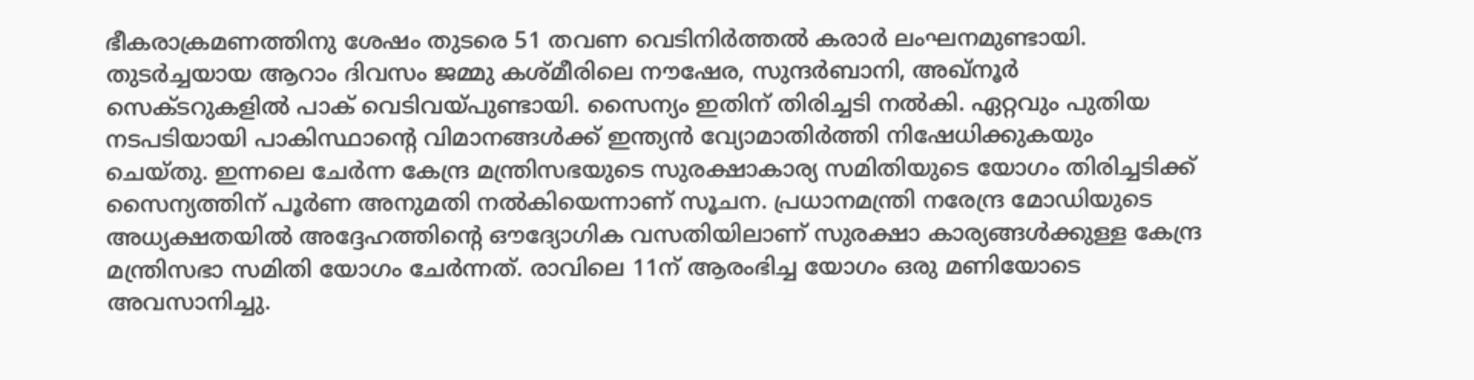ഭീകരാക്രമണത്തിനു ശേഷം തുടരെ 51 തവണ വെടിനിർത്തൽ കരാർ ലംഘനമുണ്ടായി. തുടര്‍ച്ചയായ ആറാം ദിവസം ജമ്മു കശ്മീരിലെ നൗഷേര, സുന്ദർബാനി, അഖ്നൂർ സെക്ടറുകളിൽ പാക് വെടിവയ്പുണ്ടായി. സൈന്യം ഇതിന് തിരിച്ചടി നല്‍കി. ഏറ്റവും പുതിയ നടപടിയായി പാകിസ്ഥാന്റെ വിമാനങ്ങള്‍ക്ക് ഇന്ത്യന്‍ വ്യോമാതിര്‍ത്തി നിഷേധിക്കുകയും ചെയ്തു. ഇന്നലെ ചേര്‍ന്ന കേന്ദ്ര മന്ത്രിസഭയുടെ സുരക്ഷാകാര്യ സമിതിയുടെ യോഗം തിരിച്ചടിക്ക് സൈന്യത്തിന് പൂര്‍ണ അനുമതി നല്‍കിയെന്നാണ് സൂചന. പ്രധാനമന്ത്രി നരേന്ദ്ര മോഡിയുടെ അധ്യക്ഷതയില്‍ അദ്ദേഹത്തിന്റെ ഔദ്യോഗിക വസതിയിലാണ് സുരക്ഷാ കാര്യങ്ങള്‍ക്കുള്ള കേന്ദ്ര മന്ത്രിസഭാ സമിതി യോഗം ചേര്‍ന്നത്. രാവിലെ 11ന് ആരംഭിച്ച യോഗം ഒരു മണിയോടെ അവസാനിച്ചു.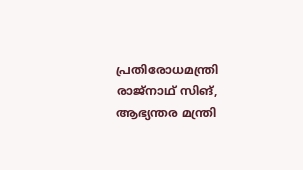പ്രതിരോധമന്ത്രി രാജ്‌നാഥ് സിങ്, ആഭ്യന്തര മന്ത്രി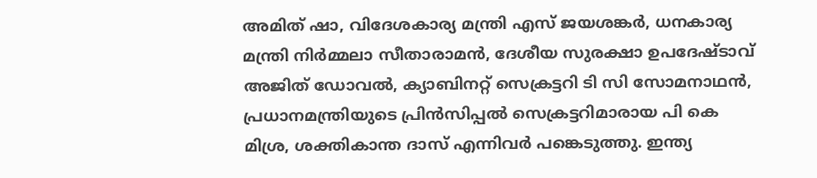അമിത് ഷാ, വിദേശകാര്യ മന്ത്രി എസ് ജയശങ്കര്‍, ധനകാര്യ മന്ത്രി നിര്‍മ്മലാ സീതാരാമന്‍, ദേശീയ സുരക്ഷാ ഉപദേഷ്ടാവ് അജിത് ഡോവല്‍, ക്യാബിനറ്റ് സെക്രട്ടറി ടി സി സോമനാഥന്‍, പ്രധാനമന്ത്രിയുടെ പ്രിന്‍സിപ്പല്‍ സെക്രട്ടറിമാരായ പി കെ മിശ്ര, ശക്തികാന്ത ദാസ് എന്നിവര്‍ പങ്കെടുത്തു. ഇന്ത്യ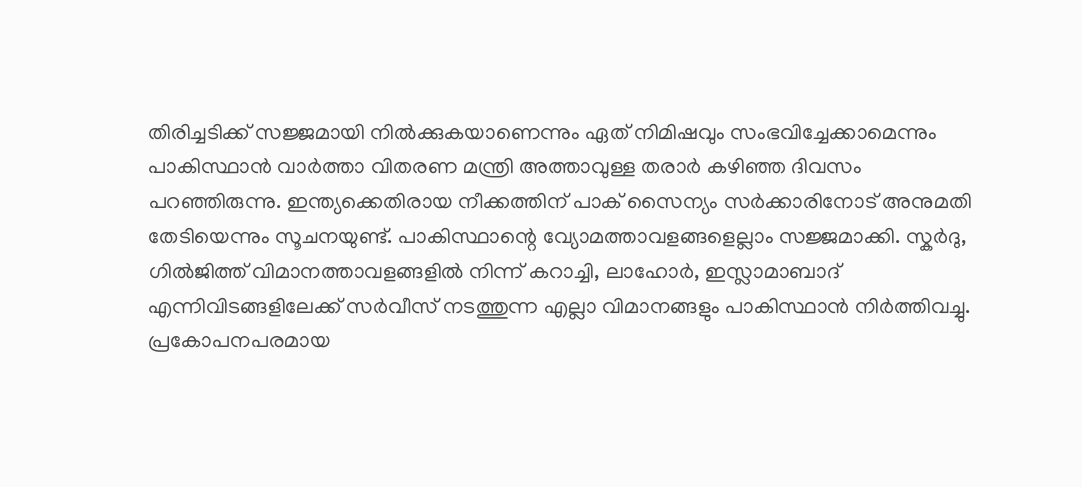തിരിച്ചടിക്ക് സജ്ജമായി നില്‍ക്കുകയാണെന്നും ഏത് നിമിഷവും സംഭവിച്ചേക്കാമെന്നും പാകിസ്ഥാന്‍ വാര്‍ത്താ വിതരണ മന്ത്രി അത്താവുള്ള തരാര്‍ കഴിഞ്ഞ ദിവസം പറഞ്ഞിരുന്നു. ഇന്ത്യക്കെതിരായ നീക്കത്തിന് പാക് സൈന്യം സര്‍ക്കാരിനോട് അനുമതി തേടിയെന്നും സൂചനയുണ്ട്. പാകിസ്ഥാന്റെ വ്യോമത്താവളങ്ങളെല്ലാം സജ്ജമാക്കി. സ്കര്‍ദു, ഗില്‍ജിത്ത് വിമാനത്താവളങ്ങളില്‍ നിന്ന് കറാച്ചി, ലാഹോര്‍, ഇസ്ലാമാബാദ് എന്നിവിടങ്ങളിലേക്ക് സര്‍വീസ് നടത്തുന്ന എല്ലാ വിമാനങ്ങളും പാകിസ്ഥാന്‍ നിര്‍ത്തിവച്ചു. പ്രകോപനപരമായ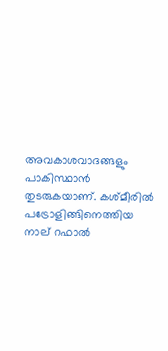അവകാശവാദങ്ങളും പാകിസ്ഥാന്‍ തുടരുകയാണ്. കശ്മീരില്‍ പട്രോളിങ്ങിനെത്തിയ നാല് റഫാല്‍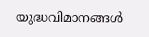യുദ്ധവിമാനങ്ങള്‍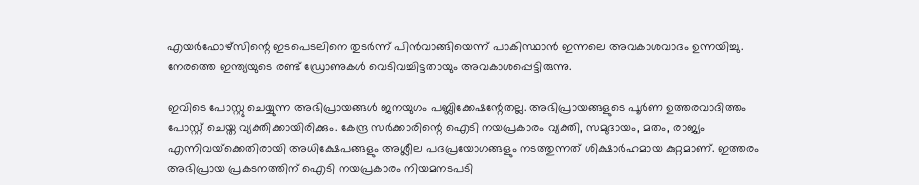എയര്‍ഫോഴ്സിന്റെ ഇടപെടലിനെ തുടര്‍ന്ന് പിന്‍വാങ്ങിയെന്ന് പാകിസ്ഥാന്‍ ഇന്നലെ അവകാശവാദം ഉന്നയിച്ചു. നേരത്തെ ഇന്ത്യയുടെ രണ്ട് ഡ്രോണുകള്‍ വെടിവച്ചിട്ടതായും അവകാശപ്പെട്ടിരുന്നു.

ഇവിടെ പോസ്റ്റു ചെയ്യുന്ന അഭിപ്രായങ്ങള്‍ ജനയുഗം പബ്ലിക്കേഷന്റേതല്ല. അഭിപ്രായങ്ങളുടെ പൂര്‍ണ ഉത്തരവാദിത്തം പോസ്റ്റ് ചെയ്ത വ്യക്തിക്കായിരിക്കും. കേന്ദ്ര സര്‍ക്കാരിന്റെ ഐടി നയപ്രകാരം വ്യക്തി, സമുദായം, മതം, രാജ്യം എന്നിവയ്‌ക്കെതിരായി അധിക്ഷേപങ്ങളും അശ്ലീല പദപ്രയോഗങ്ങളും നടത്തുന്നത് ശിക്ഷാര്‍ഹമായ കുറ്റമാണ്. ഇത്തരം അഭിപ്രായ പ്രകടനത്തിന് ഐടി നയപ്രകാരം നിയമനടപടി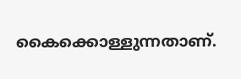കൈക്കൊള്ളുന്നതാണ്.